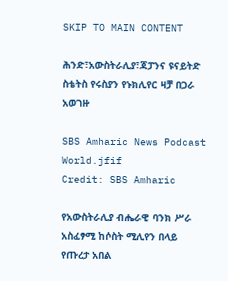SKIP TO MAIN CONTENT

ሕንድ፣አውስትራሊያ፣ጃፓንና ዩናይትድ ስቴትስ የሩስያን የኑክሊየር ዛቻ በጋራ አወገዙ

SBS Amharic News Podcast World.jfif
Credit: SBS Amharic

የአውስትራሊያ ብሔራዊ ባንክ ሥራ አስፈፃሚ ከሶስት ሚሊየን በላይ የጡረታ አበል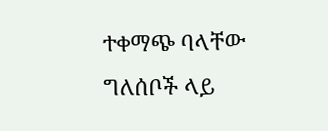ተቀማጭ ባላቸው ግለሰቦች ላይ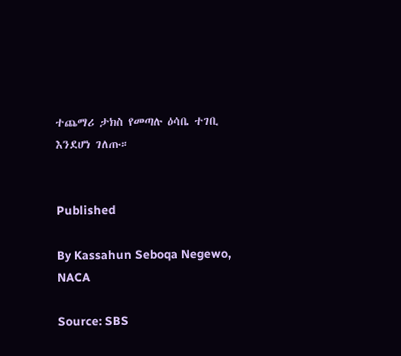ተጨማሪ ታክስ የመጣሉ ዕሳቤ ተገቢ እንደሆነ ገለጡ።


Published

By Kassahun Seboqa Negewo, NACA

Source: SBS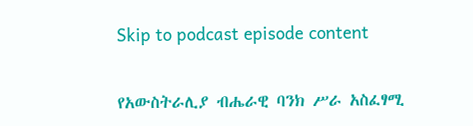Skip to podcast episode content

የአውስትራሊያ ብሔራዊ ባንክ ሥራ አስፈፃሚ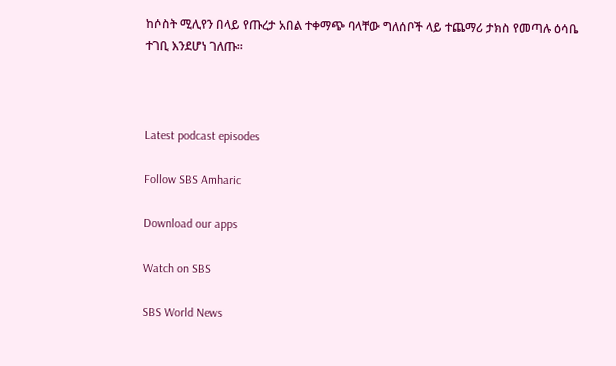ከሶስት ሚሊየን በላይ የጡረታ አበል ተቀማጭ ባላቸው ግለሰቦች ላይ ተጨማሪ ታክስ የመጣሉ ዕሳቤ ተገቢ እንደሆነ ገለጡ።



Latest podcast episodes

Follow SBS Amharic

Download our apps

Watch on SBS

SBS World News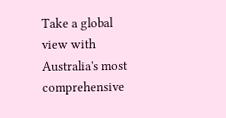Take a global view with Australia's most comprehensive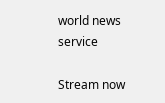world news service

Stream now